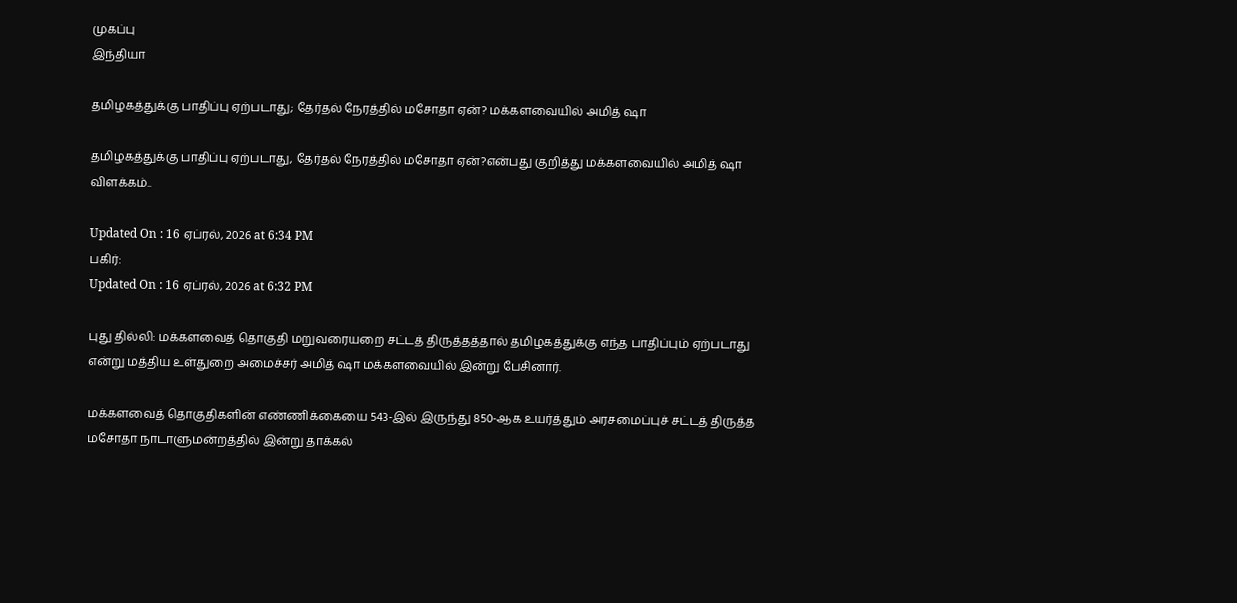முகப்பு
இந்தியா

தமிழகத்துக்கு பாதிப்பு ஏற்படாது; தேர்தல் நேரத்தில் மசோதா ஏன்? மக்களவையில் அமித் ஷா

தமிழகத்துக்கு பாதிப்பு ஏற்படாது, தேர்தல் நேரத்தில் மசோதா ஏன்?என்பது குறித்து மக்களவையில் அமித் ஷா விளக்கம்..

Updated On : 16 ஏப்ரல், 2026 at 6:34 PM
பகிர்:
Updated On : 16 ஏப்ரல், 2026 at 6:32 PM

புது தில்லி: மக்களவைத் தொகுதி மறுவரையறை சட்டத் திருத்தத்தால் தமிழகத்துக்கு எந்த பாதிப்பும் ஏற்படாது என்று மத்திய உள்துறை அமைச்சர் அமித் ஷா மக்களவையில் இன்று பேசினார்.

மக்களவைத் தொகுதிகளின் எண்ணிக்கையை 543-இல் இருந்து 850-ஆக உயர்த்தும் அரசமைப்புச் சட்டத் திருத்த மசோதா நாடாளுமன்றத்தில் இன்று தாக்கல்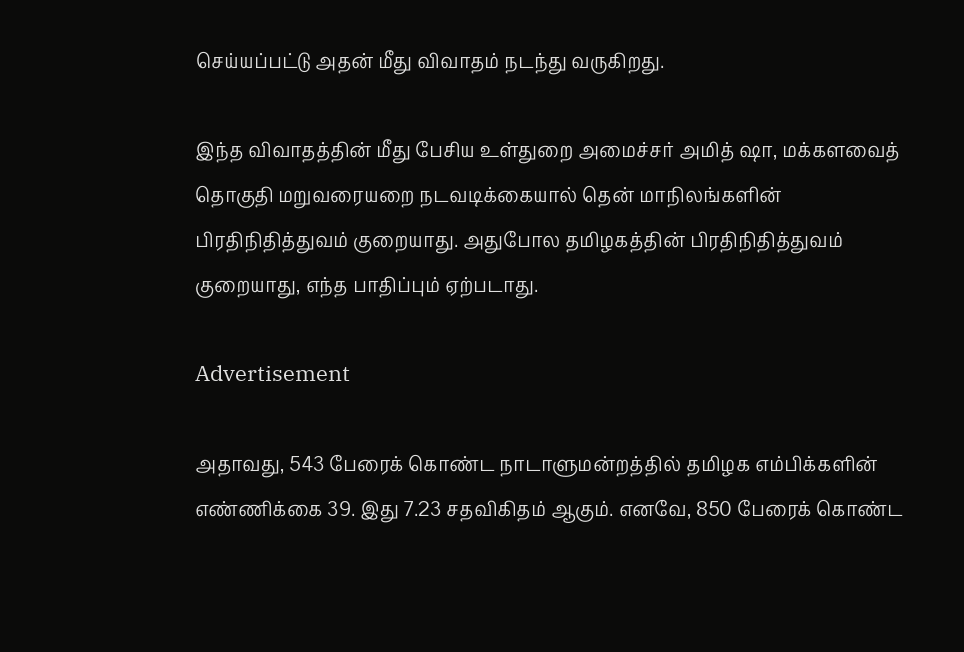செய்யப்பட்டு அதன் மீது விவாதம் நடந்து வருகிறது.

இந்த விவாதத்தின் மீது பேசிய உள்துறை அமைச்சர் அமித் ஷா, மக்களவைத் தொகுதி மறுவரையறை நடவடிக்கையால் தென் மாநிலங்களின் பிரதிநிதித்துவம் குறையாது. அதுபோல தமிழகத்தின் பிரதிநிதித்துவம் குறையாது, எந்த பாதிப்பும் ஏற்படாது.

Advertisement

அதாவது, 543 பேரைக் கொண்ட நாடாளுமன்றத்தில் தமிழக எம்பிக்களின் எண்ணிக்கை 39. இது 7.23 சதவிகிதம் ஆகும். எனவே, 850 பேரைக் கொண்ட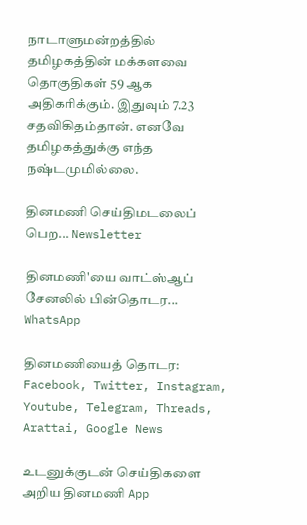நாடாளுமன்றத்தில் தமிழகத்தின் மக்களவை தொகுதிகள் 59 ஆக அதிகரிக்கும். இதுவும் 7.23 சதவிகிதம்தான். எனவே தமிழகத்துக்கு எந்த நஷ்டமுமில்லை.

தினமணி செய்திமடலைப் பெற... Newsletter

தினமணி'யை வாட்ஸ்ஆப் சேனலில் பின்தொடர... WhatsApp

தினமணியைத் தொடர: Facebook, Twitter, Instagram, Youtube, Telegram, Threads, Arattai, Google News

உடனுக்குடன் செய்திகளை அறிய தினமணி App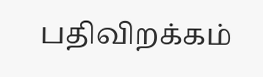பதிவிறக்கம்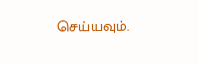செய்யவும்.